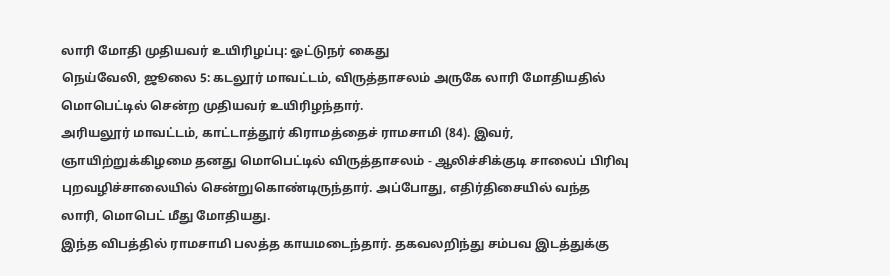லாரி மோதி முதியவர் உயிரிழப்பு: ஓட்டுநர் கைது
நெய்வேலி, ஜூலை 5: கடலூர் மாவட்டம், விருத்தாசலம் அருகே லாரி மோதியதில் மொபெட்டில் சென்ற முதியவர் உயிரிழந்தார்.
அரியலூர் மாவட்டம், காட்டாத்தூர் கிராமத்தைச் ராமசாமி (84). இவர், ஞாயிற்றுக்கிழமை தனது மொபெட்டில் விருத்தாசலம் - ஆலிச்சிக்குடி சாலைப் பிரிவு புறவழிச்சாலையில் சென்றுகொண்டிருந்தார். அப்போது, எதிர்திசையில் வந்த லாரி, மொபெட் மீது மோதியது.
இந்த விபத்தில் ராமசாமி பலத்த காயமடைந்தார். தகவலறிந்து சம்பவ இடத்துக்கு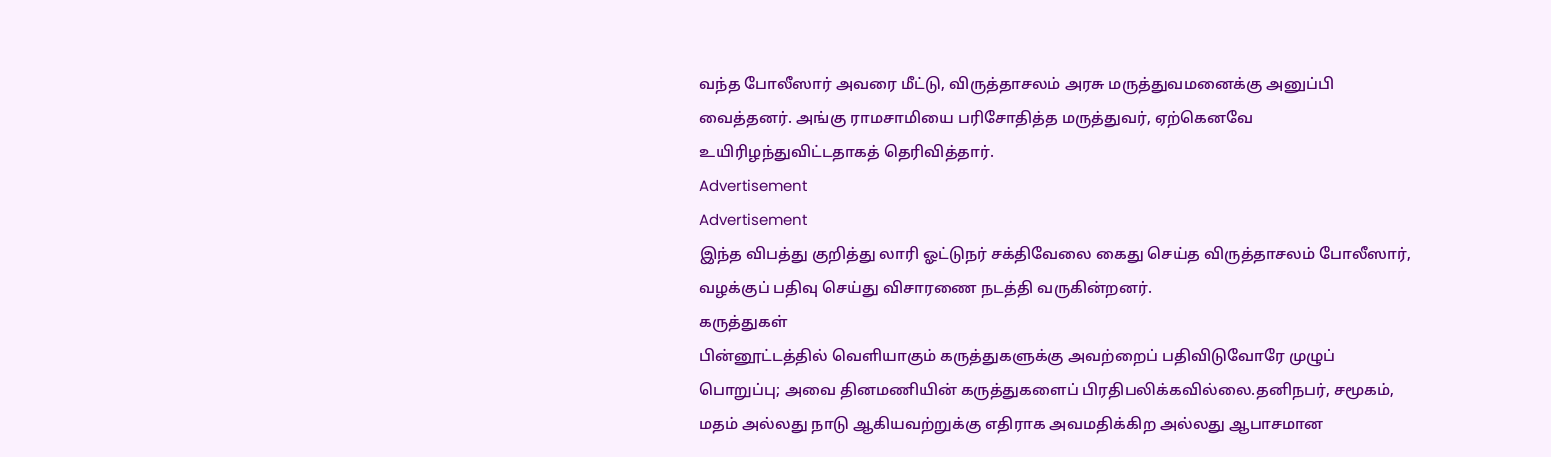வந்த போலீஸார் அவரை மீட்டு, விருத்தாசலம் அரசு மருத்துவமனைக்கு அனுப்பி வைத்தனர். அங்கு ராமசாமியை பரிசோதித்த மருத்துவர், ஏற்கெனவே உயிரிழந்துவிட்டதாகத் தெரிவித்தார்.
Advertisement
Advertisement
இந்த விபத்து குறித்து லாரி ஓட்டுநர் சக்திவேலை கைது செய்த விருத்தாசலம் போலீஸார், வழக்குப் பதிவு செய்து விசாரணை நடத்தி வருகின்றனர்.
கருத்துகள்
பின்னூட்டத்தில் வெளியாகும் கருத்துகளுக்கு அவற்றைப் பதிவிடுவோரே முழுப் பொறுப்பு; அவை தினமணியின் கருத்துகளைப் பிரதிபலிக்கவில்லை.தனிநபர், சமூகம், மதம் அல்லது நாடு ஆகியவற்றுக்கு எதிராக அவமதிக்கிற அல்லது ஆபாசமான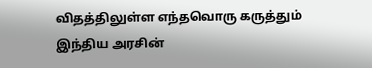விதத்திலுள்ள எந்தவொரு கருத்தும் இந்திய அரசின்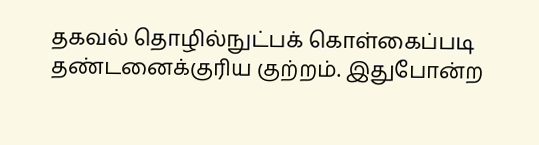தகவல் தொழில்நுட்பக் கொள்கைப்படி தண்டனைக்குரிய குற்றம். இதுபோன்ற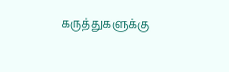கருத்துகளுக்கு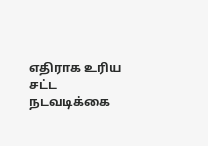எதிராக உரிய சட்ட நடவடிக்கை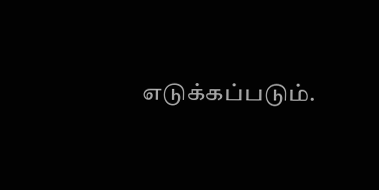எடுக்கப்படும்.